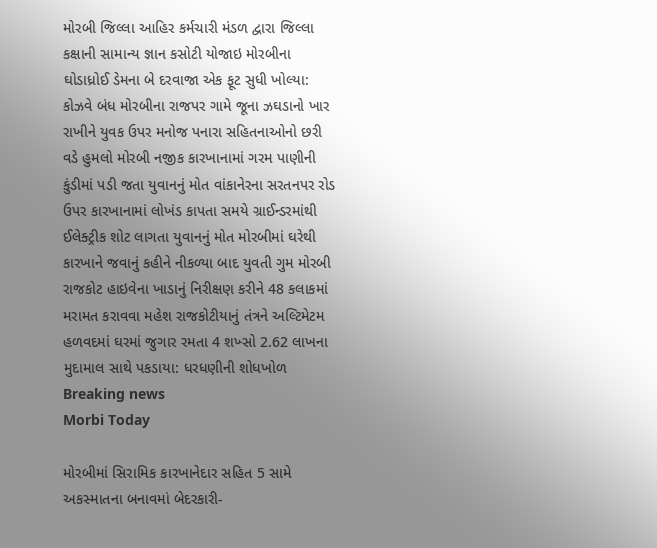મોરબી જિલ્લા આહિર કર્મચારી મંડળ દ્વારા જિલ્લા કક્ષાની સામાન્ય જ્ઞાન કસોટી યોજાઇ મોરબીના ઘોડાધ્રોઈ ડેમના બે દરવાજા એક ફૂટ સુધી ખોલ્યા: કોઝવે બંધ મોરબીના રાજપર ગામે જૂના ઝઘડાનો ખાર રાખીને યુવક ઉપર મનોજ પનારા સહિતનાઓનો છરી વડે હુમલો મોરબી નજીક કારખાનામાં ગરમ પાણીની કુંડીમાં પડી જતા યુવાનનું મોત વાંકાનેરના સરતનપર રોડ ઉપર કારખાનામાં લોખંડ કાપતા સમયે ગ્રાઈન્ડરમાંથી ઈલેક્ટ્રીક શોટ લાગતા યુવાનનું મોત મોરબીમાં ઘરેથી કારખાને જવાનું કહીને નીકળ્યા બાદ યુવતી ગુમ મોરબી રાજકોટ હાઇવેના ખાડાનું નિરીક્ષણ કરીને 48 કલાકમાં મરામત કરાવવા મહેશ રાજકોટીયાનું તંત્રને અલ્ટિમેટમ હળવદમાં ઘરમાં જુગાર રમતા 4 શખ્સો 2.62 લાખના મુદામાલ સાથે પકડાયા: ધરધણીની શોધખોળ
Breaking news
Morbi Today

મોરબીમાં સિરામિક કારખાનેદાર સહિત 5 સામે અકસ્માતના બનાવમાં બેદરકારી-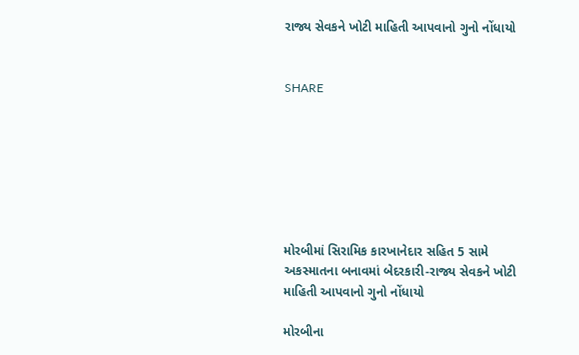રાજ્ય સેવકને ખોટી માહિતી આપવાનો ગુનો નોંધાયો


SHARE







મોરબીમાં સિરામિક કારખાનેદાર સહિત 5 સામે અકસ્માતના બનાવમાં બેદરકારી-રાજ્ય સેવકને ખોટી માહિતી આપવાનો ગુનો નોંધાયો

મોરબીના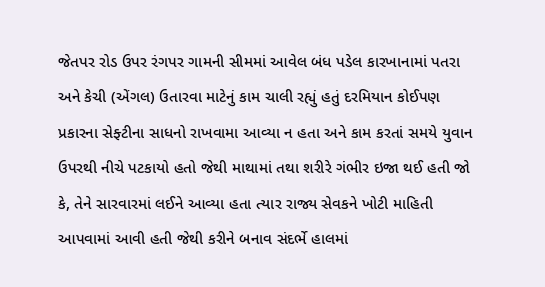જેતપર રોડ ઉપર રંગપર ગામની સીમમાં આવેલ બંધ પડેલ કારખાનામાં પતરા અને કેચી (એંગલ) ઉતારવા માટેનું કામ ચાલી રહ્યું હતું દરમિયાન કોઈપણ પ્રકારના સેફ્ટીના સાધનો રાખવામા આવ્યા ન હતા અને કામ કરતાં સમયે યુવાન ઉપરથી નીચે પટકાયો હતો જેથી માથામાં તથા શરીરે ગંભીર ઇજા થઈ હતી જો કે, તેને સારવારમાં લઈને આવ્યા હતા ત્યાર રાજ્ય સેવકને ખોટી માહિતી આપવામાં આવી હતી જેથી કરીને બનાવ સંદર્ભે હાલમાં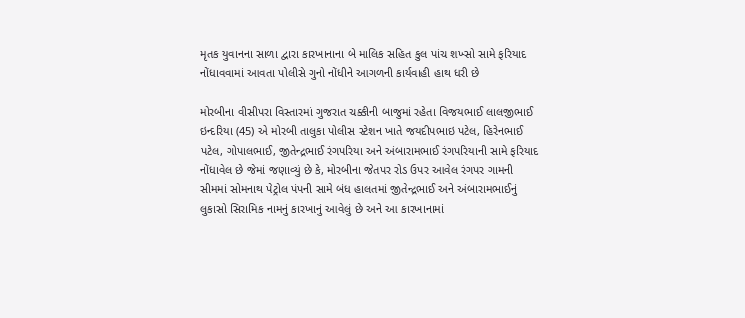મૃતક યુવાનના સાળા દ્વારા કારખાનાના બે માલિક સહિત કુલ પાંચ શખ્સો સામે ફરિયાદ નોંધાવવામાં આવતા પોલીસે ગુનો નોંધીને આગળની કાર્યવાહી હાથ ધરી છે

મોરબીના વીસીપરા વિસ્તારમાં ગુજરાત ચક્કીની બાજુમાં રહેતા વિજયભાઈ લાલજીભાઈ ઇન્દરિયા (45) એ મોરબી તાલુકા પોલીસ સ્ટેશન ખાતે જયદીપભાઇ પટેલ, હિરેનભાઈ પટેલ, ગોપાલભાઈ, જીતેન્દ્રભાઈ રંગપરિયા અને અંબારામભાઈ રંગપરિયાની સામે ફરિયાદ નોંધાવેલ છે જેમાં જણાવ્યું છે કે, મોરબીના જેતપર રોડ ઉપર આવેલ રંગપર ગામની સીમમાં સોમનાથ પેટ્રોલ પંપની સામે બંધ હાલતમાં જીતેન્દ્રભાઈ અને અંબારામભાઈનું લુકાસો સિરામિક નામનું કારખાનું આવેલું છે અને આ કારખાનામાં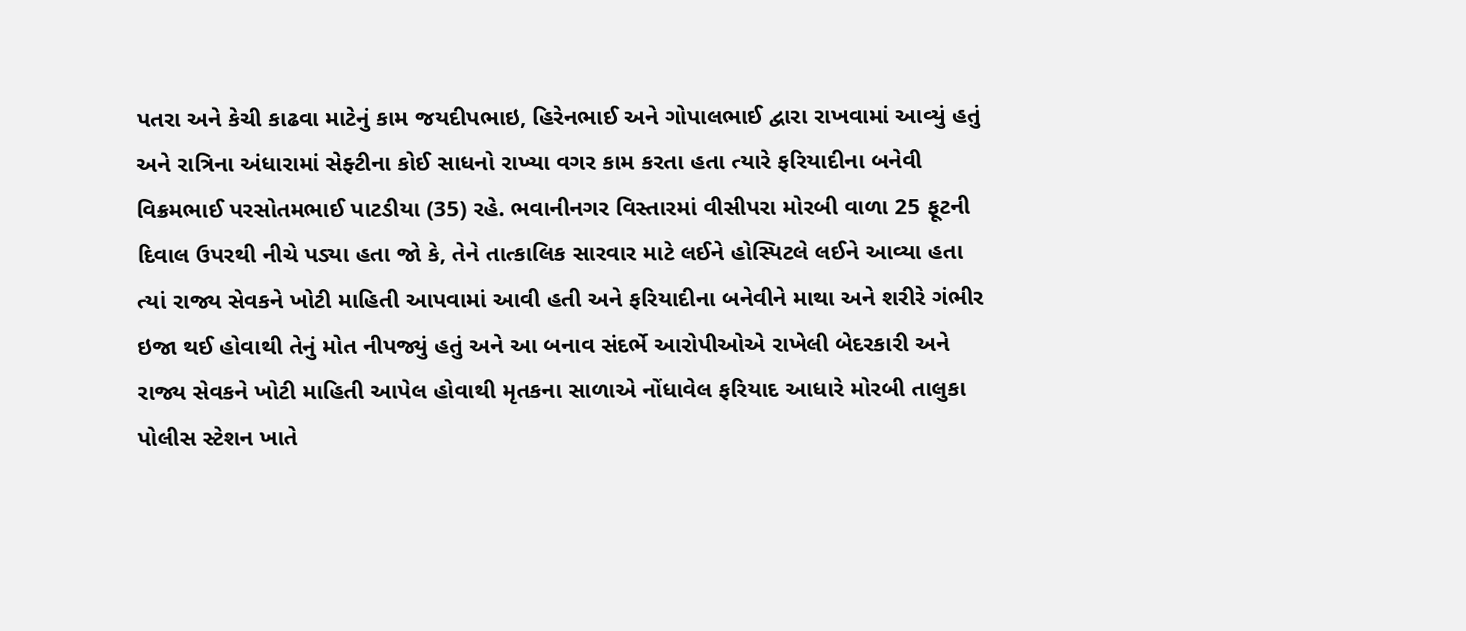પતરા અને કેચી કાઢવા માટેનું કામ જયદીપભાઇ, હિરેનભાઈ અને ગોપાલભાઈ દ્વારા રાખવામાં આવ્યું હતું અને રાત્રિના અંધારામાં સેફ્ટીના કોઈ સાધનો રાખ્યા વગર કામ કરતા હતા ત્યારે ફરિયાદીના બનેવી વિક્રમભાઈ પરસોતમભાઈ પાટડીયા (35) રહે. ભવાનીનગર વિસ્તારમાં વીસીપરા મોરબી વાળા 25 ફૂટની દિવાલ ઉપરથી નીચે પડ્યા હતા જો કે, તેને તાત્કાલિક સારવાર માટે લઈને હોસ્પિટલે લઈને આવ્યા હતા ત્યાં રાજ્ય સેવકને ખોટી માહિતી આપવામાં આવી હતી અને ફરિયાદીના બનેવીને માથા અને શરીરે ગંભીર ઇજા થઈ હોવાથી તેનું મોત નીપજ્યું હતું અને આ બનાવ સંદર્ભે આરોપીઓએ રાખેલી બેદરકારી અને રાજ્ય સેવકને ખોટી માહિતી આપેલ હોવાથી મૃતકના સાળાએ નોંધાવેલ ફરિયાદ આધારે મોરબી તાલુકા પોલીસ સ્ટેશન ખાતે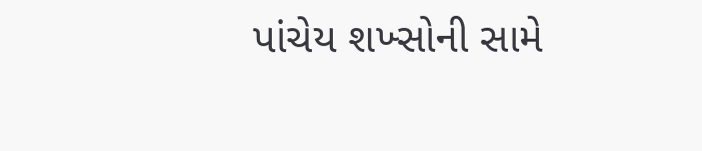પાંચેય શખ્સોની સામે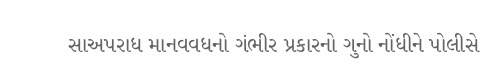સાઅપરાધ માનવવધનો ગંભીર પ્રકારનો ગુનો નોંધીને પોલીસે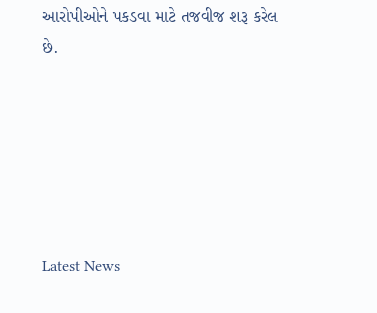આરોપીઓને પકડવા માટે તજવીજ શરૂ કરેલ છે.






Latest News